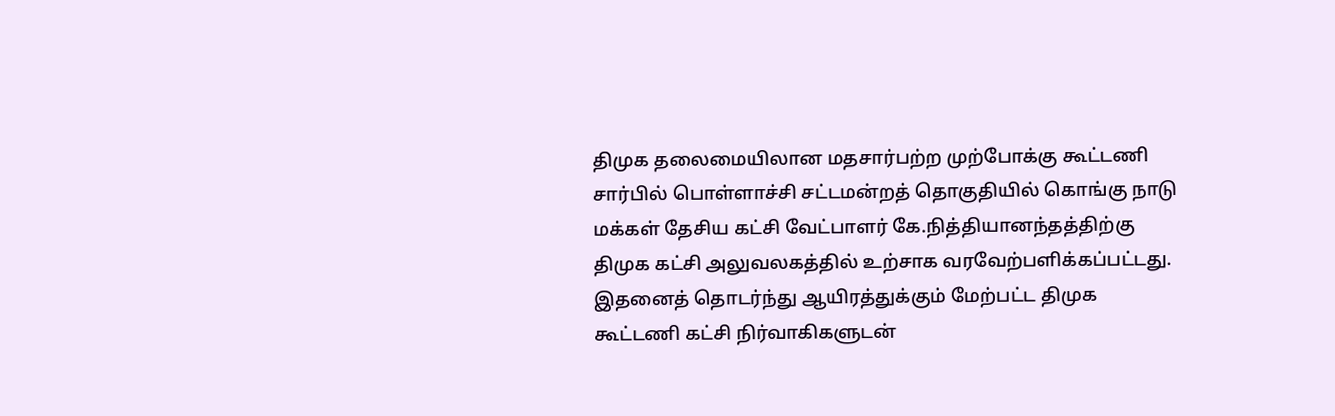திமுக தலைமையிலான மதசார்பற்ற முற்போக்கு கூட்டணி சார்பில் பொள்ளாச்சி சட்டமன்றத் தொகுதியில் கொங்கு நாடு மக்கள் தேசிய கட்சி வேட்பாளர் கே.நித்தியானந்தத்திற்கு திமுக கட்சி அலுவலகத்தில் உற்சாக வரவேற்பளிக்கப்பட்டது. இதனைத் தொடர்ந்து ஆயிரத்துக்கும் மேற்பட்ட திமுக கூட்டணி கட்சி நிர்வாகிகளுடன்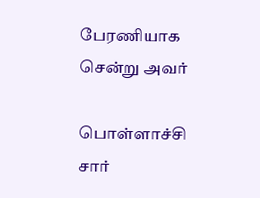பேரணியாக சென்று அவர்

பொள்ளாச்சி சார்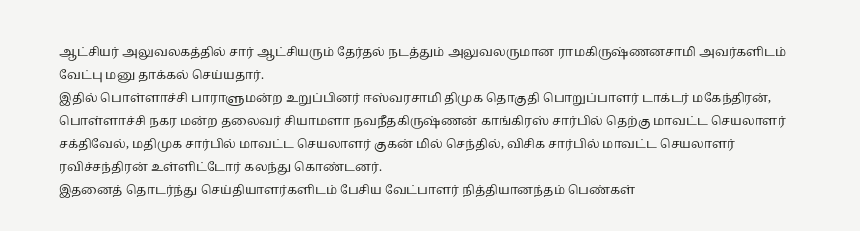ஆட்சியர் அலுவலகத்தில் சார் ஆட்சியரும் தேர்தல் நடத்தும் அலுவலருமான ராமகிருஷ்ணனசாமி அவர்களிடம் வேட்பு மனு தாக்கல் செய்யதார்.
இதில் பொள்ளாச்சி பாராளுமன்ற உறுப்பினர் ஈஸ்வரசாமி திமுக தொகுதி பொறுப்பாளர் டாக்டர் மகேந்திரன், பொள்ளாச்சி நகர மன்ற தலைவர் சியாமளா நவநீதகிருஷ்ணன் காங்கிரஸ் சார்பில் தெற்கு மாவட்ட செயலாளர் சக்திவேல், மதிமுக சார்பில் மாவட்ட செயலாளர் குகன் மில் செந்தில், விசிக சார்பில் மாவட்ட செயலாளர் ரவிச்சந்திரன் உள்ளிட்டோர் கலந்து கொண்டனர்.
இதனைத் தொடர்ந்து செய்தியாளர்களிடம் பேசிய வேட்பாளர் நித்தியானந்தம் பெண்கள்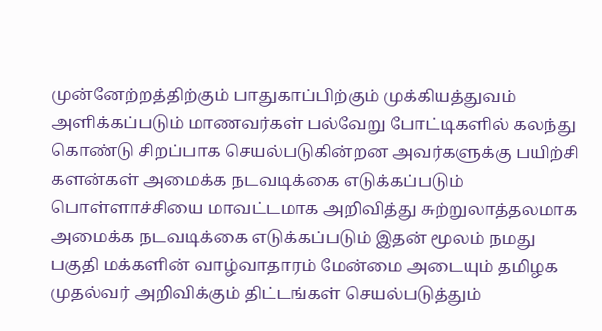முன்னேற்றத்திற்கும் பாதுகாப்பிற்கும் முக்கியத்துவம் அளிக்கப்படும் மாணவர்கள் பல்வேறு போட்டிகளில் கலந்து கொண்டு சிறப்பாக செயல்படுகின்றன அவர்களுக்கு பயிற்சி களன்கள் அமைக்க நடவடிக்கை எடுக்கப்படும் பொள்ளாச்சியை மாவட்டமாக அறிவித்து சுற்றுலாத்தலமாக அமைக்க நடவடிக்கை எடுக்கப்படும் இதன் மூலம் நமது பகுதி மக்களின் வாழ்வாதாரம் மேன்மை அடையும் தமிழக முதல்வர் அறிவிக்கும் திட்டங்கள் செயல்படுத்தும்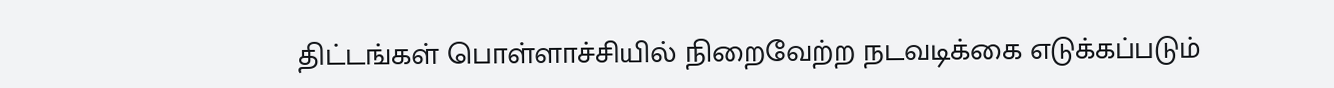திட்டங்கள் பொள்ளாச்சியில் நிறைவேற்ற நடவடிக்கை எடுக்கப்படும்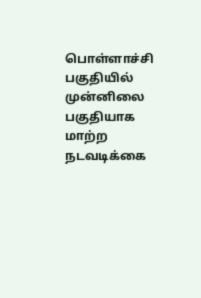பொள்ளாச்சி பகுதியில் முன்னிலை பகுதியாக மாற்ற நடவடிக்கை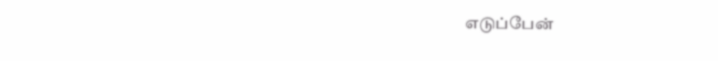எடுப்பேன்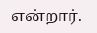என்றார்.